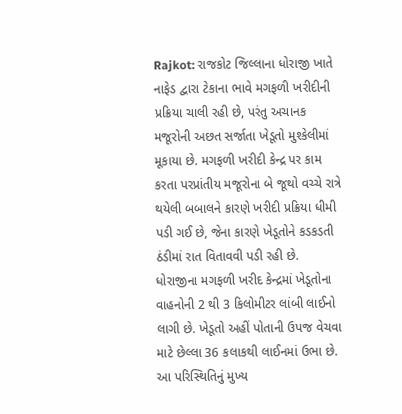Rajkot: રાજકોટ જિલ્લાના ધોરાજી ખાતે નાફેડ દ્વારા ટેકાના ભાવે મગફળી ખરીદીની પ્રક્રિયા ચાલી રહી છે, પરંતુ અચાનક મજૂરોની અછત સર્જાતા ખેડૂતો મુશ્કેલીમાં મૂકાયા છે. મગફળી ખરીદી કેન્દ્ર પર કામ કરતા પરપ્રાંતીય મજૂરોના બે જૂથો વચ્ચે રાત્રે થયેલી બબાલને કારણે ખરીદી પ્રક્રિયા ધીમી પડી ગઈ છે, જેના કારણે ખેડૂતોને કડકડતી ઠંડીમાં રાત વિતાવવી પડી રહી છે.
ધોરાજીના મગફળી ખરીદ કેન્દ્રમાં ખેડૂતોના વાહનોની 2 થી 3 કિલોમીટર લાંબી લાઈનો લાગી છે. ખેડૂતો અહીં પોતાની ઉપજ વેચવા માટે છેલ્લા 36 કલાકથી લાઈનમાં ઉભા છે. આ પરિસ્થિતિનું મુખ્ય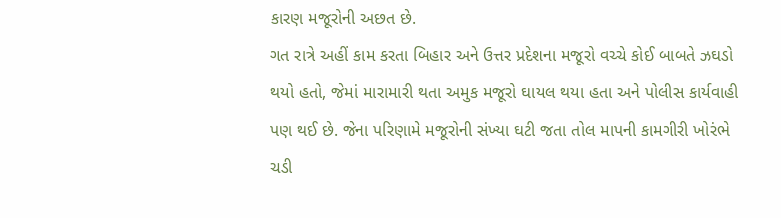કારણ મજૂરોની અછત છે.
ગત રાત્રે અહીં કામ કરતા બિહાર અને ઉત્તર પ્રદેશના મજૂરો વચ્ચે કોઈ બાબતે ઝઘડો થયો હતો, જેમાં મારામારી થતા અમુક મજૂરો ઘાયલ થયા હતા અને પોલીસ કાર્યવાહી પણ થઈ છે. જેના પરિણામે મજૂરોની સંખ્યા ઘટી જતા તોલ માપની કામગીરી ખોરંભે ચડી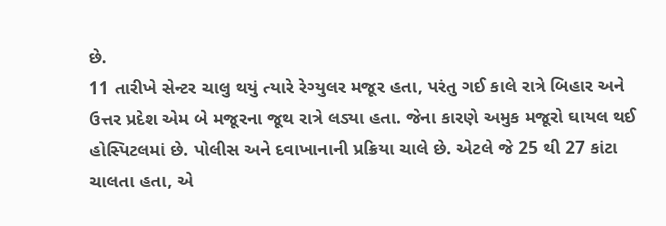છે.
11 તારીખે સેન્ટર ચાલુ થયું ત્યારે રેગ્યુલર મજૂર હતા, પરંતુ ગઈ કાલે રાત્રે બિહાર અને ઉત્તર પ્રદેશ એમ બે મજૂરના જૂથ રાત્રે લડ્યા હતા. જેના કારણે અમુક મજૂરો ઘાયલ થઈ હોસ્પિટલમાં છે. પોલીસ અને દવાખાનાની પ્રક્રિયા ચાલે છે. એટલે જે 25 થી 27 કાંટા ચાલતા હતા, એ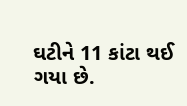ઘટીને 11 કાંટા થઈ ગયા છે.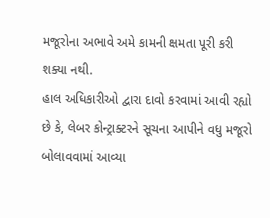મજૂરોના અભાવે અમે કામની ક્ષમતા પૂરી કરી શક્યા નથી.
હાલ અધિકારીઓ દ્વારા દાવો કરવામાં આવી રહ્યો છે કે, લેબર કોન્ટ્રાક્ટરને સૂચના આપીને વધુ મજૂરો બોલાવવામાં આવ્યા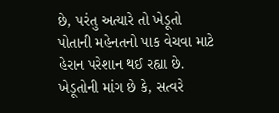છે, પરંતુ અત્યારે તો ખેડૂતો પોતાની મહેનતનો પાક વેચવા માટે હેરાન પરેશાન થઈ રહ્યા છે. ખેડૂતોની માંગ છે કે, સત્વરે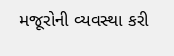મજૂરોની વ્યવસ્થા કરી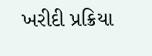ખરીદી પ્રક્રિયા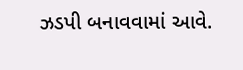ઝડપી બનાવવામાં આવે.